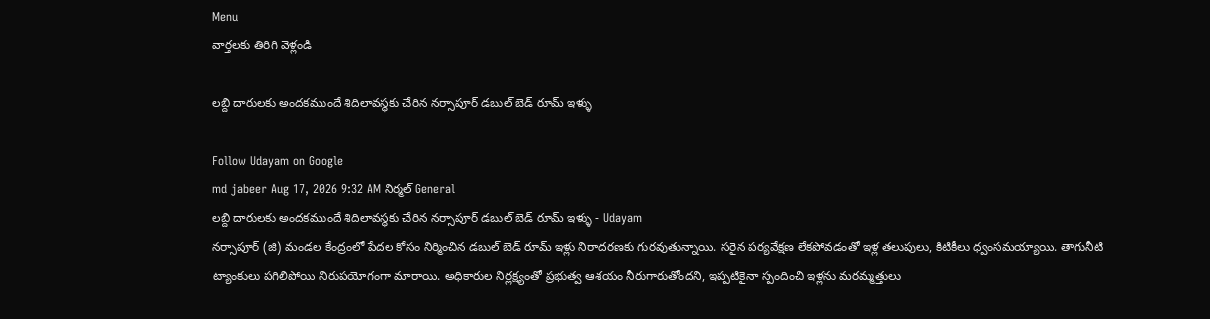Menu
వార్తలకు తిరిగి వెళ్లండి

లబ్ది దారులకు అందకముందే శిదిలావస్థకు చేరిన నర్సాపూర్ డబుల్ బెడ్ రూమ్ ఇళ్ళు

Follow Udayam on Google
md jabeer Aug 17, 2026 9:32 AM నిర్మల్ General
లబ్ది దారులకు అందకముందే శిదిలావస్థకు చేరిన నర్సాపూర్ డబుల్ బెడ్ రూమ్ ఇళ్ళు - Udayam
నర్సాపూర్ (జి) మండల కేంద్రంలో పేదల కోసం నిర్మించిన డబుల్ బెడ్ రూమ్ ఇళ్లు నిరాదరణకు గురవుతున్నాయి. సరైన పర్యవేక్షణ లేకపోవడంతో ఇళ్ల తలుపులు, కిటికీలు ధ్వంసమయ్యాయి. తాగునీటి ట్యాంకులు పగిలిపోయి నిరుపయోగంగా మారాయి. అధికారుల నిర్లక్ష్యంతో ప్రభుత్వ ఆశయం నీరుగారుతోందని, ఇప్పటికైనా స్పందించి ఇళ్లను మరమ్మత్తులు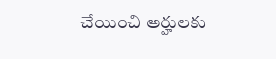చేయించి అర్హులకు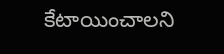కేటాయించాలని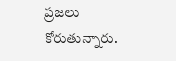ప్రజలు కోరుతున్నారు.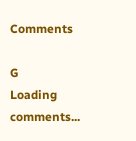Comments

G
Loading comments...